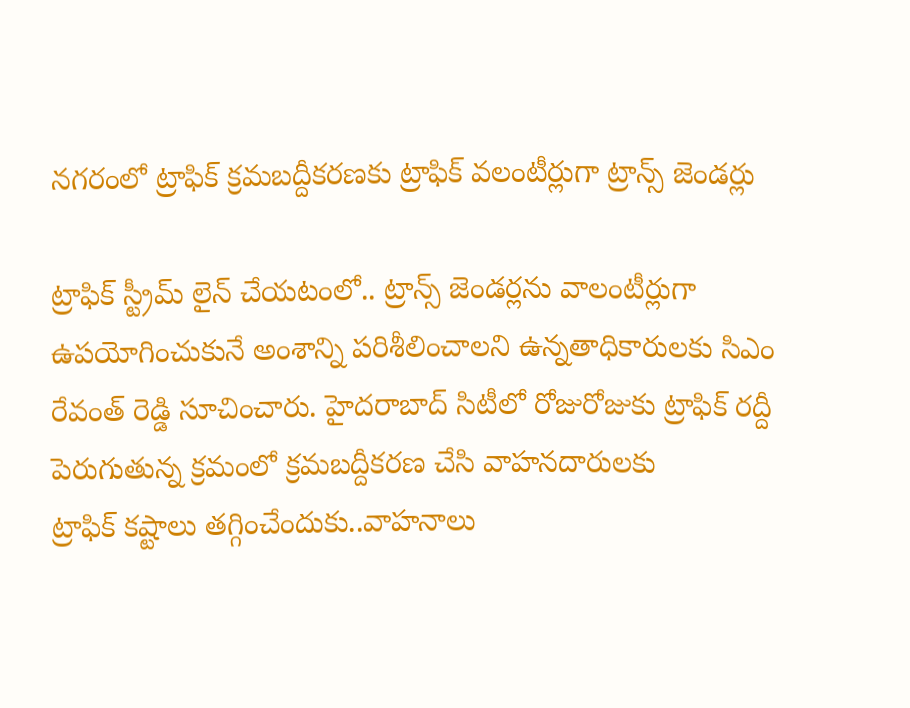నగరంలో ట్రాఫిక్‌ ‌క్రమబద్దీకరణకు ట్రాఫిక్‌ ‌వలంటీర్లుగా ట్రాన్స్ ‌జెండర్లు

ట్రాఫిక్‌ ‌స్ట్రీమ్‌ ‌లైన్‌ ‌చేయటంలో.. ట్రాన్స్ ‌జెండర్లను వాలంటీర్లుగా ఉపయోగించుకునే అంశాన్ని పరిశీలించాలని ఉన్నతాధికారులకు సిఎం రేవంత్‌ ‌రెడ్డి సూచించారు. హైదరాబాద్‌ ‌సిటీలో రోజురోజుకు ట్రాఫిక్‌ ‌రద్దీ పెరుగుతున్న క్రమంలో క్రమబద్దీకరణ చేసి వాహనదారులకు ట్రాఫిక్‌ ‌కష్టాలు తగ్గించేందుకు..వాహనాలు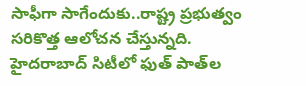సాఫీగా సాగేందుకు..రాష్ట్ర ప్రభుత్వం సరికొత్త ఆలోచన చేస్తున్నది. హైదరాబాద్‌ ‌సిటీలో ఫుత్‌ ‌పాత్‌ల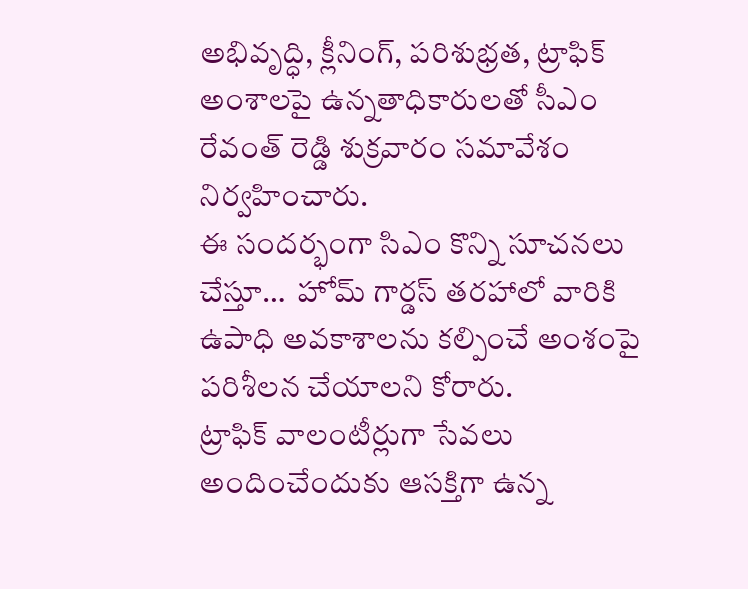అభివృద్ధి, క్లీనింగ్‌, పరిశుభ్రత, ట్రాఫిక్‌ అం‌శాలపై ఉన్నతాధికారులతో సీఎం రేవంత్‌ ‌రెడ్డి శుక్రవారం సమావేశం నిర్వహించారు.
ఈ సందర్భంగా సిఎం కొన్ని సూచనలు చేస్తూ…  హోమ్‌ ‌గార్డస్ ‌తరహాలో వారికి ఉపాధి అవకాశాలను కల్పించే అంశంపై పరిశీలన చేయాలని కోరారు. ట్రాఫిక్‌ ‌వాలంటీర్లుగా సేవలు అందించేందుకు ఆసక్తిగా ఉన్న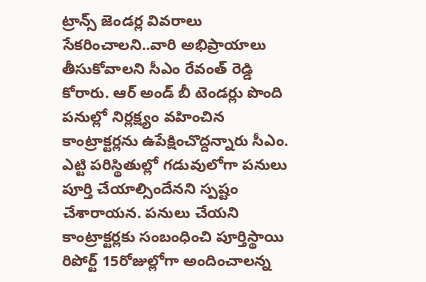ట్రాన్స్ ‌జెండర్ల వివరాలు సేకరించాలని..వారి అభిప్రాయాలు తీసుకోవాలని సీఎం రేవంత్‌ ‌రెడ్డి కోరారు. ఆర్‌ అం‌డ్‌ ‌బీ టెండర్లు పొంది పనుల్లో నిర్లక్ష్యం వహించిన కాంట్రాక్టర్లను ఉపేక్షించొద్దన్నారు సీఎం. ఎట్టి పరిస్థితుల్లో గడువులోగా పనులు పూర్తి చేయాల్సిందేనని స్పష్టం చేశారాయన. పనులు చేయని కాంట్రాక్టర్లకు సంబంధించి పూర్తిస్థాయి రిపోర్ట్ 15రోజుల్లోగా అందించాలన్న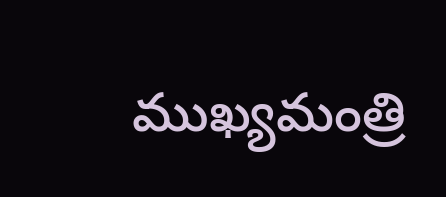ముఖ్యమంత్రి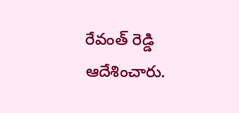రేవంత్‌ ‌రెడ్డి ఆదేశించారు.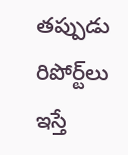తప్పుడు రిపోర్ట్‌లు ఇస్తే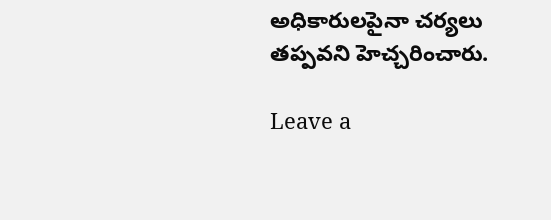అధికారులపైనా చర్యలు తప్పవని హెచ్చరించారు.

Leave a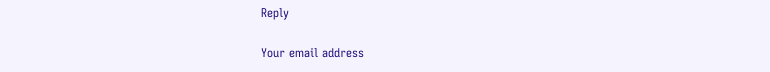Reply

Your email address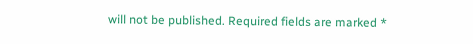will not be published. Required fields are marked *